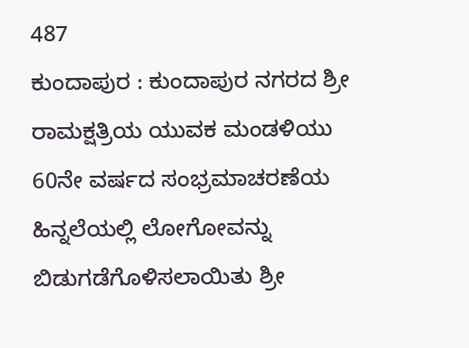487
ಕುಂದಾಪುರ : ಕುಂದಾಪುರ ನಗರದ ಶ್ರೀ ರಾಮಕ್ಷತ್ರಿಯ ಯುವಕ ಮಂಡಳಿಯು 60ನೇ ವರ್ಷದ ಸಂಭ್ರಮಾಚರಣೆಯ ಹಿನ್ನಲೆಯಲ್ಲಿ ಲೋಗೋವನ್ನು ಬಿಡುಗಡೆಗೊಳಿಸಲಾಯಿತು ಶ್ರೀ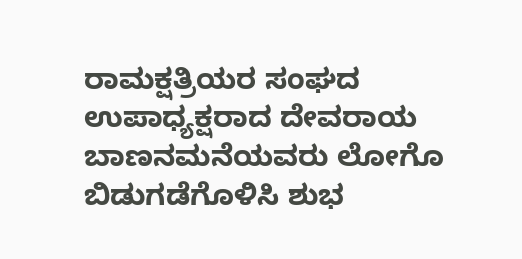ರಾಮಕ್ಷತ್ರಿಯರ ಸಂಘದ ಉಪಾಧ್ಯಕ್ಷರಾದ ದೇವರಾಯ ಬಾಣನಮನೆಯವರು ಲೋಗೊ ಬಿಡುಗಡೆಗೊಳಿಸಿ ಶುಭ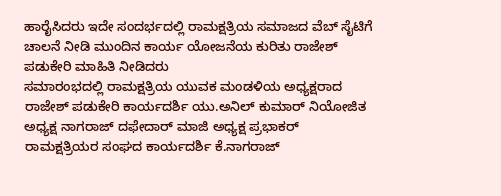ಹಾರೈಸಿದರು ಇದೇ ಸಂದರ್ಭದಲ್ಲಿ ರಾಮಕ್ಷತ್ರಿಯ ಸಮಾಜದ ವೆಬ್ ಸೈಟಿಗೆ ಚಾಲನೆ ನೀಡಿ ಮುಂದಿನ ಕಾರ್ಯ ಯೋಜನೆಯ ಕುರಿತು ರಾಜೇಶ್ ಪಡುಕೇರಿ ಮಾಹಿತಿ ನೀಡಿದರು
ಸಮಾರಂಭದಲ್ಲಿ ರಾಮಕ್ಷತ್ರಿಯ ಯುವಕ ಮಂಡಳಿಯ ಅಧ್ಯಕ್ಷರಾದ ರಾಜೇಶ್ ಪಡುಕೇರಿ ಕಾರ್ಯದರ್ಶಿ ಯು.ಅನಿಲ್ ಕುಮಾರ್ ನಿಯೋಜಿತ ಅಧ್ಯಕ್ಷ ನಾಗರಾಜ್ ದಫೇದಾರ್ ಮಾಜಿ ಅಧ್ಯಕ್ಷ ಪ್ರಭಾಕರ್ ರಾಮಕ್ಷತ್ರಿಯರ ಸಂಘದ ಕಾರ್ಯದರ್ಶಿ ಕೆ.ನಾಗರಾಜ್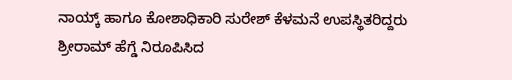ನಾಯ್ಕ್ ಹಾಗೂ ಕೋಶಾಧಿಕಾರಿ ಸುರೇಶ್ ಕೆಳಮನೆ ಉಪಸ್ಥಿತರಿದ್ದರು
ಶ್ರೀರಾಮ್ ಹೆಗ್ಡೆ ನಿರೂಪಿಸಿದ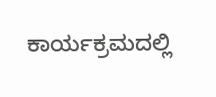ಕಾರ್ಯಕ್ರಮದಲ್ಲಿ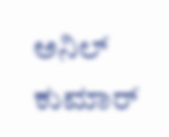ಅನಿಲ್ ಕುಮಾರ್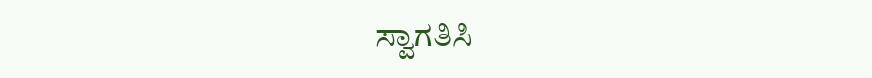ಸ್ವಾಗತಿಸಿ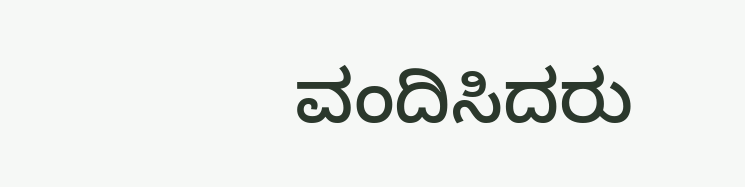ವಂದಿಸಿದರು